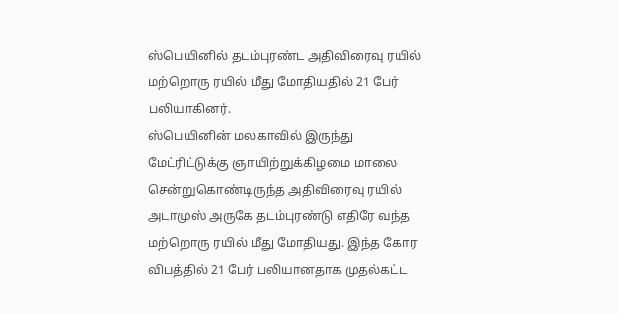ஸ்பெயினில் தடம்புரண்ட அதிவிரைவு ரயில் மற்றொரு ரயில் மீது மோதியதில் 21 பேர் பலியாகினர்.
ஸ்பெயினின் மலகாவில் இருந்து மேட்ரிட்டுக்கு ஞாயிற்றுக்கிழமை மாலை சென்றுகொண்டிருந்த அதிவிரைவு ரயில் அடாமுஸ் அருகே தடம்புரண்டு எதிரே வந்த மற்றொரு ரயில் மீது மோதியது. இந்த கோர விபத்தில் 21 பேர் பலியானதாக முதல்கட்ட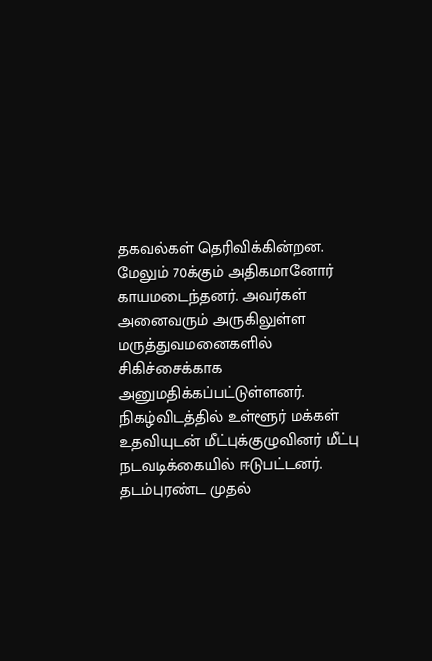தகவல்கள் தெரிவிக்கின்றன.
மேலும் 70க்கும் அதிகமானோர் காயமடைந்தனர். அவர்கள் அனைவரும் அருகிலுள்ள மருத்துவமனைகளில் சிகிச்சைக்காக அனுமதிக்கப்பட்டுள்ளனர். நிகழ்விடத்தில் உள்ளூர் மக்கள் உதவியுடன் மீட்புக்குழுவினர் மீட்பு நடவடிக்கையில் ஈடுபட்டனர்.
தடம்புரண்ட முதல்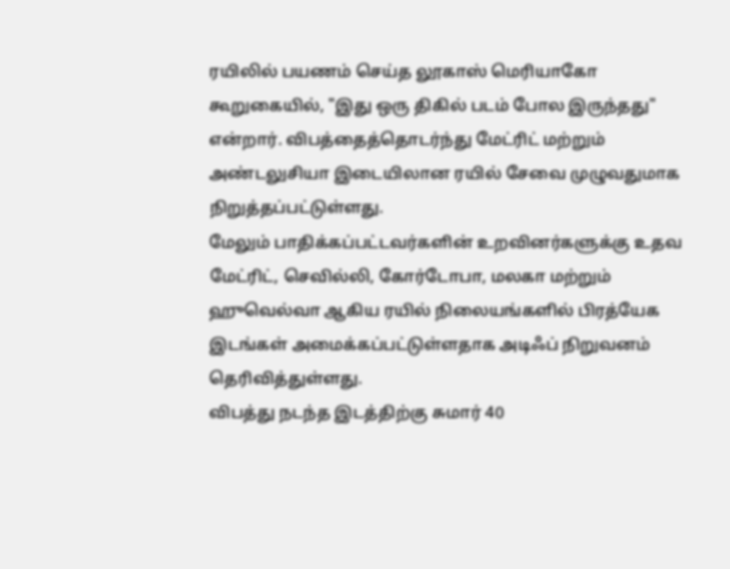ரயிலில் பயணம் செய்த லூகாஸ் மெரியாகோ கூறுகையில், "இது ஒரு திகில் படம் போல இருந்தது" என்றார். விபத்தைத்தொடர்ந்து மேட்ரிட் மற்றும் அண்டலுசியா இடையிலான ரயில் சேவை முழுவதுமாக நிறுத்தப்பட்டுள்ளது.
மேலும் பாதிக்கப்பட்டவர்களின் உறவினர்களுக்கு உதவ மேட்ரிட், செவில்லி, கோர்டோபா, மலகா மற்றும் ஹுவெல்வா ஆகிய ரயில் நிலையங்களில் பிரத்யேக இடங்கள் அமைக்கப்பட்டுள்ளதாக அடிஃப் நிறுவனம் தெரிவித்துள்ளது.
விபத்து நடந்த இடத்திற்கு சுமார் 40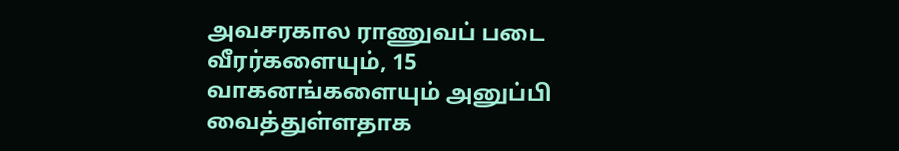அவசரகால ராணுவப் படை வீரர்களையும், 15 வாகனங்களையும் அனுப்பி வைத்துள்ளதாக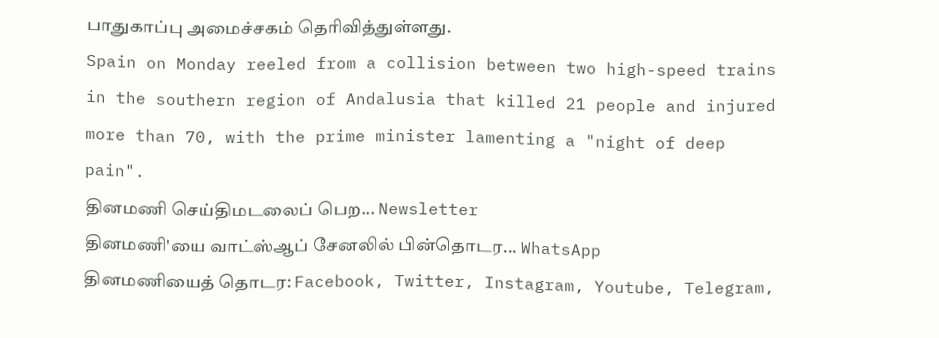பாதுகாப்பு அமைச்சகம் தெரிவித்துள்ளது.
Spain on Monday reeled from a collision between two high-speed trains in the southern region of Andalusia that killed 21 people and injured more than 70, with the prime minister lamenting a "night of deep pain".
தினமணி செய்திமடலைப் பெற... Newsletter
தினமணி'யை வாட்ஸ்ஆப் சேனலில் பின்தொடர... WhatsApp
தினமணியைத் தொடர: Facebook, Twitter, Instagram, Youtube, Telegram,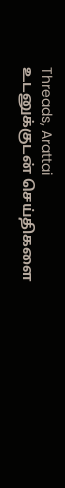Threads, Arattai
உடனுக்குடன் செய்திகளை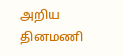அறிய தினமணி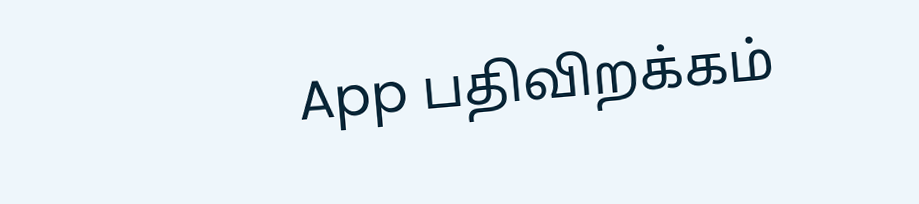App பதிவிறக்கம்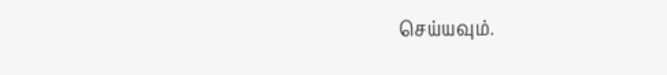செய்யவும்.